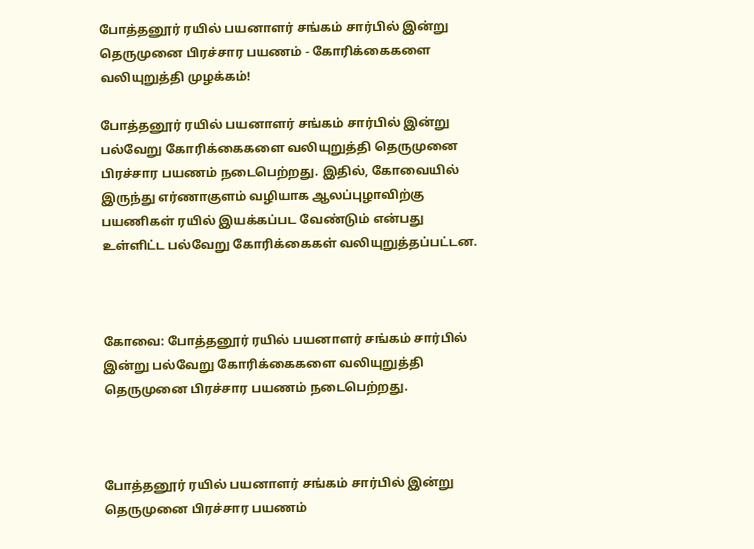போத்தனூர் ரயில் பயனாளர் சங்கம் சார்பில் இன்று தெருமுனை பிரச்சார பயணம் - கோரிக்கைகளை வலியுறுத்தி முழக்கம்!

போத்தனூர் ரயில் பயனாளர் சங்கம் சார்பில் இன்று பல்வேறு கோரிக்கைகளை வலியுறுத்தி தெருமுனை பிரச்சார பயணம் நடைபெற்றது. இதில், கோவையில்‌ இருந்து எர்ணாகுளம்‌ வழியாக ஆலப்புழாவிற்கு பயணிகள்‌ ரயில்‌ இயக்கப்பட வேண்டும் என்பது உள்ளிட்ட பல்வேறு கோரிக்கைகள் வலியுறுத்தப்பட்டன.



கோவை: போத்தனூர் ரயில் பயனாளர் சங்கம் சார்பில் இன்று பல்வேறு கோரிக்கைகளை வலியுறுத்தி தெருமுனை பிரச்சார பயணம் நடைபெற்றது.



போத்தனூர் ரயில் பயனாளர் சங்கம் சார்பில் இன்று தெருமுனை பிரச்சார பயணம்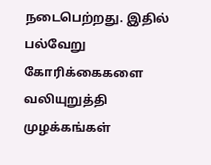நடைபெற்றது. இதில் பல்வேறு கோரிக்கைகளை வலியுறுத்தி முழக்கங்கள்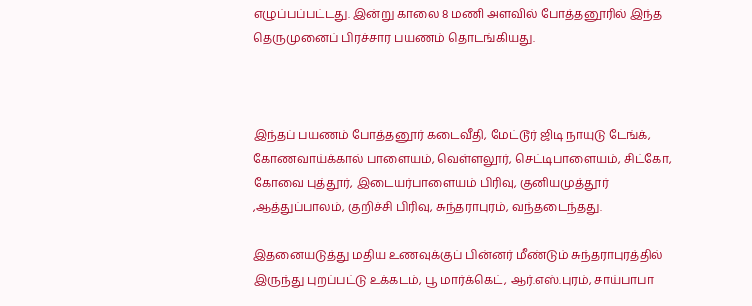எழுப்பப்பட்டது. இன்று காலை 8 மணி அளவில் போத்தனூரில் இந்த தெருமுனைப் பிரச்சார பயணம் தொடங்கியது.



இந்தப் பயணம் போத்தனூர் கடைவீதி, மேட்டூர் ஜிடி நாயுடு டேங்க், கோணவாய்க்கால் பாளையம், வெள்ளலூர், செட்டிபாளையம், சிட்கோ, கோவை புத்தூர், இடையர்பாளையம் பிரிவு, குனியமுத்தூர் ,ஆத்துப்பாலம், குறிச்சி பிரிவு, சுந்தராபுரம், வந்தடைந்தது.

இதனையடுத்து மதிய உணவுக்குப் பின்னர் மீண்டும் சுந்தராபுரத்தில் இருந்து புறப்பட்டு உக்கடம், பூ மார்க்கெட், ஆர்.எஸ்.புரம், சாய்பாபா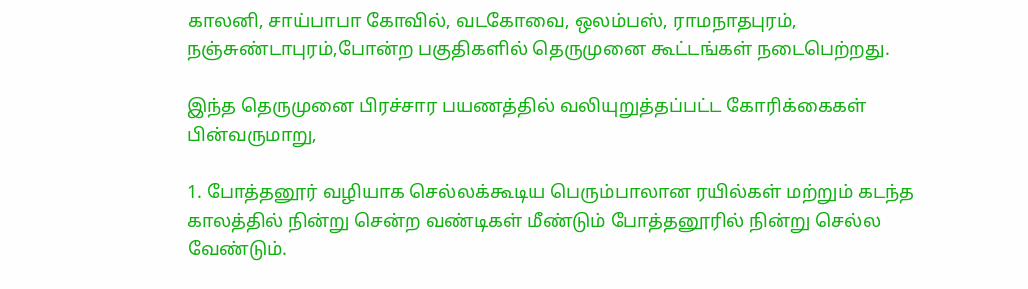காலனி, சாய்பாபா கோவில், வடகோவை, ஒலம்பஸ், ராமநாதபுரம், நஞ்சுண்டாபுரம்,போன்ற பகுதிகளில் தெருமுனை கூட்டங்கள் நடைபெற்றது.

இந்த தெருமுனை பிரச்சார பயணத்தில் வலியுறுத்தப்பட்ட கோரிக்கைகள் பின்வருமாறு,

1. போத்தனூர்‌ வழியாக செல்லக்கூடிய பெரும்பாலான ரயில்கள்‌ மற்றும்‌ கடந்த காலத்தில்‌ நின்று சென்ற வண்டிகள்‌ மீண்டும்‌ போத்தனூரில்‌ நின்று செல்ல வேண்டும்‌.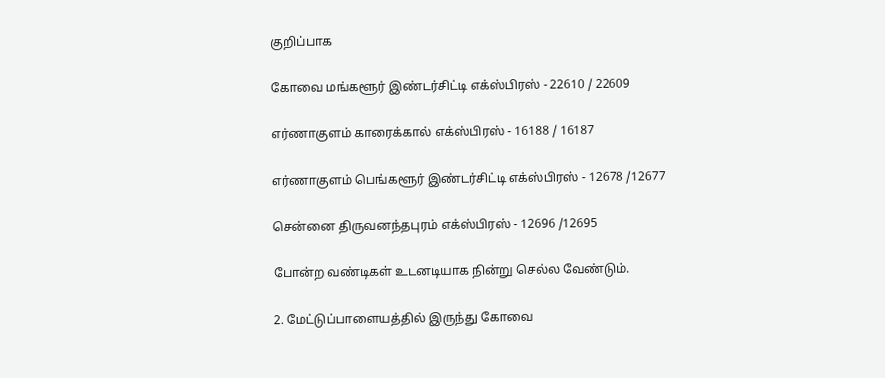குறிப்பாக

கோவை மங்களூர்‌ இண்டர்சிட்டி எக்ஸ்பிரஸ்‌ - 22610 / 22609

எர்ணாகுளம்‌ காரைக்கால்‌ எக்ஸ்பிரஸ்‌ - 16188 / 16187

எர்ணாகுளம்‌ பெங்களூர்‌ இண்டர்சிட்டி எக்ஸ்பிரஸ்‌ - 12678 /12677

சென்னை திருவனந்தபுரம்‌ எக்ஸ்பிரஸ்‌ - 12696 /12695

போன்ற வண்டிகள்‌ உடனடியாக நின்று செல்ல வேண்டும்‌.

2. மேட்டுப்பாளையத்தில்‌ இருந்து கோவை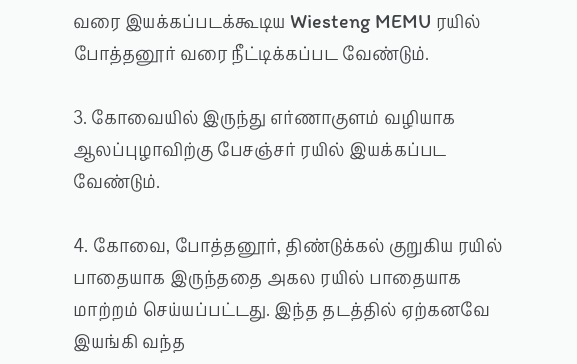வரை இயக்கப்படக்கூடிய Wiesteng MEMU ரயில்‌ போத்தனூர்‌ வரை நீட்டிக்கப்பட வேண்டும்‌.

3. கோவையில்‌ இருந்து எர்ணாகுளம்‌ வழியாக ஆலப்புழாவிற்கு பேசஞ்சர்‌ ரயில்‌ இயக்கப்பட வேண்டும்‌.

4. கோவை, போத்தனூர்‌, திண்டுக்கல்‌ குறுகிய ரயில்‌ பாதையாக இருந்ததை அகல ரயில்‌ பாதையாக மாற்றம்‌ செய்யப்பட்டது. இந்த தடத்தில்‌ ஏற்கனவே இயங்கி வந்த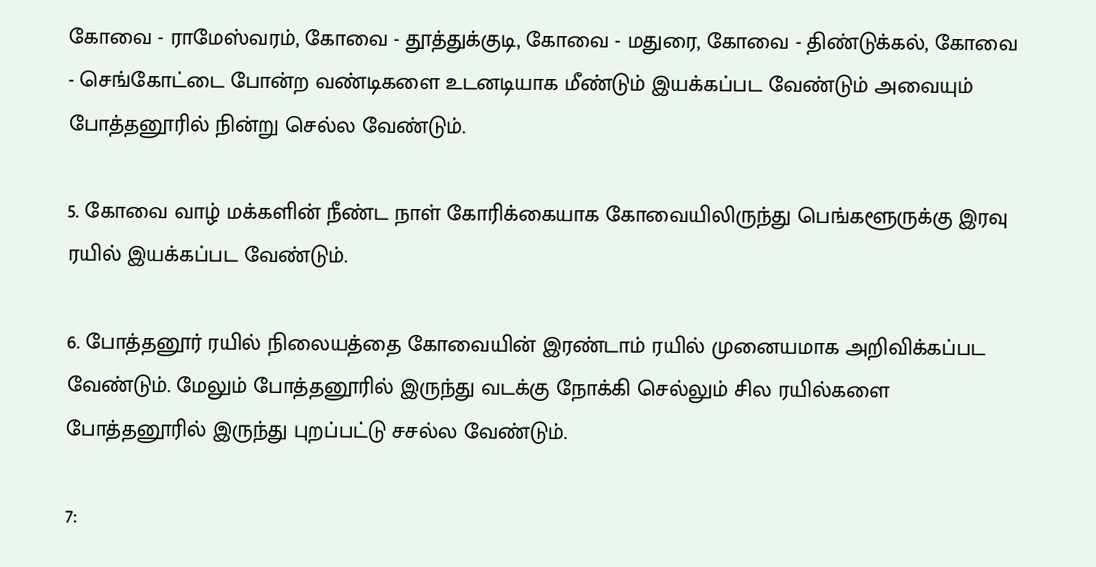கோவை - ராமேஸ்வரம்‌, கோவை - தூத்துக்குடி, கோவை - மதுரை, கோவை - திண்டுக்கல்‌, கோவை - செங்கோட்டை போன்ற வண்டிகளை உடனடியாக மீண்டும்‌ இயக்கப்பட வேண்டும்‌ அவையும்‌ போத்தனூரில்‌ நின்று செல்ல வேண்டும்‌.

5. கோவை வாழ்‌ மக்களின்‌ நீண்ட நாள்‌ கோரிக்கையாக கோவையிலிருந்து பெங்களூருக்கு இரவு ரயில்‌ இயக்கப்பட வேண்டும்‌.

6. போத்தனூர்‌ ரயில்‌ நிலையத்தை கோவையின்‌ இரண்டாம்‌ ரயில்‌ முனையமாக அறிவிக்கப்பட வேண்டும்‌. மேலும்‌ போத்தனூரில்‌ இருந்து வடக்கு நோக்கி செல்லும்‌ சில ரயில்களை போத்தனூரில்‌ இருந்து புறப்பட்டு சசல்ல வேண்டும்‌.

7: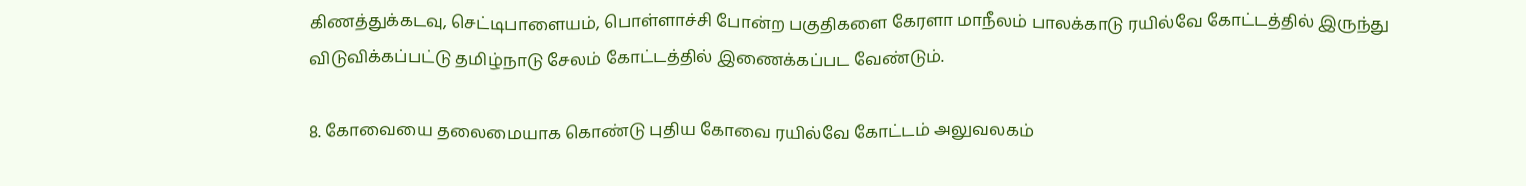கிணத்துக்கடவு, செட்டிபாளையம்‌, பொள்ளாச்சி போன்ற பகுதிகளை கேரளா மாநீலம்‌ பாலக்காடு ரயில்வே கோட்டத்தில்‌ இருந்து விடுவிக்கப்பட்டு தமிழ்நாடு சேலம்‌ கோட்டத்தில்‌ இணைக்கப்பட வேண்டும்‌.

8. கோவையை தலைமையாக‌ கொண்டு புதிய கோவை ரயில்வே கோட்டம்‌ அலுவலகம்‌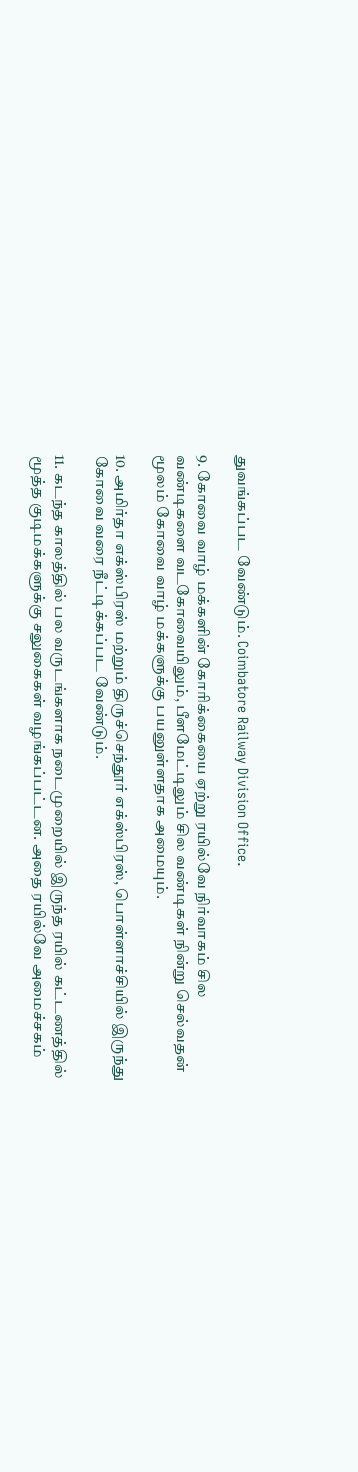துவங்கப்பட வேண்டும்‌. Coimbatore Railway Division Office.

9. கோவை வாழ்‌ மக்களின்‌ கோரிக்கையை ஏற்று ரயில்வே நிர்வாகம்‌ சில வண்டிகளை வடகோவையிலும்‌, பீளமேட்டிலும்‌ சில வண்டிகள்‌ நின்று செல்வதன்‌ மூலம்‌ கோவை வாழ்‌ மக்களுக்கு பயனுள்ளதாக அமையும்‌.

10. அமிர்தா எக்ஸ்பிரஸ்‌ மற்றும்‌ திருச்செந்தூர்‌ எக்ஸ்பிரஸ்‌, பொள்ளாச்சியில்‌ இருந்து கோவை வரை நீட்டிக்கப்பட வேண்டும்‌.

11. கடந்த காலத்தில்‌ பல வருடங்களாக நடைமுறையில்‌ இருந்த ரயில்‌ கட்டணத்தில்‌ மூத்த குடிமக்களுக்கு சலுகைகள்‌ வழங்கப்பட்டன. அதை ரயில்வே அமைச்சகம்‌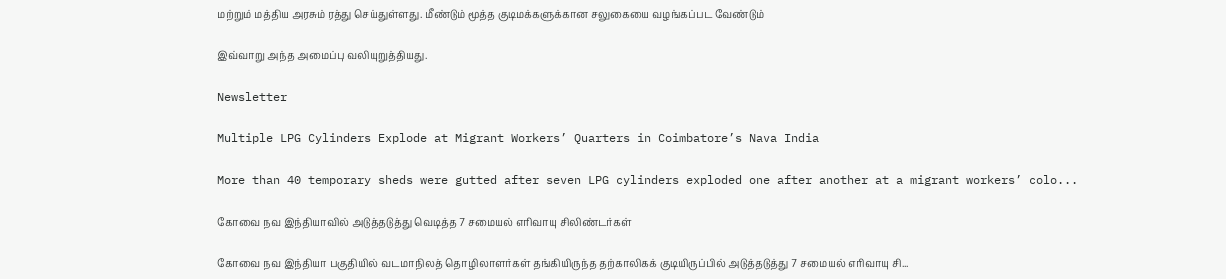மற்றும்‌ மத்திய அரசும்‌ ரத்து செய்துள்ளது. மீண்டும்‌ மூத்த குடிமக்களுக்கான சலுகையை வழங்கப்பட வேண்டும்‌

இவ்வாறு அந்த அமைப்பு வலியுறுத்தியது.

Newsletter

Multiple LPG Cylinders Explode at Migrant Workers’ Quarters in Coimbatore’s Nava India

More than 40 temporary sheds were gutted after seven LPG cylinders exploded one after another at a migrant workers’ colo...

கோவை நவ இந்தியாவில் அடுத்தடுத்து வெடித்த 7 சமையல் எரிவாயு சிலிண்டர்கள்

கோவை நவ இந்தியா பகுதியில் வடமாநிலத் தொழிலாளர்கள் தங்கியிருந்த தற்காலிகக் குடியிருப்பில் அடுத்தடுத்து 7 சமையல் எரிவாயு சி...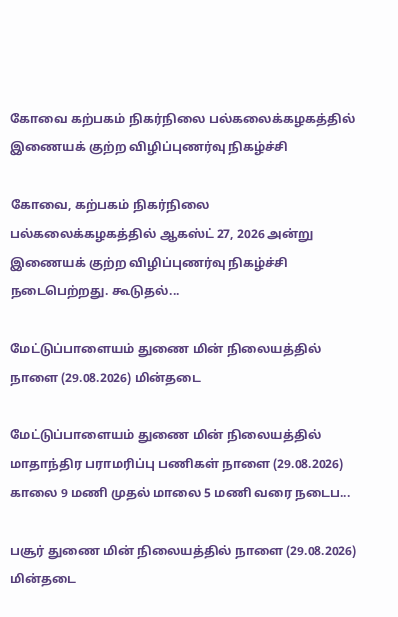கோவை கற்பகம் நிகர்நிலை பல்கலைக்கழகத்தில் இணையக் குற்ற விழிப்புணர்வு நிகழ்ச்சி

கோவை, கற்பகம் நிகர்நிலை பல்கலைக்கழகத்தில் ஆகஸ்ட் 27, 2026 அன்று இணையக் குற்ற விழிப்புணர்வு நிகழ்ச்சி நடைபெற்றது. கூடுதல்...

மேட்டுப்பாளையம் துணை மின் நிலையத்தில் நாளை (29.08.2026) மின்தடை

மேட்டுப்பாளையம் துணை மின் நிலையத்தில் மாதாந்திர பராமரிப்பு பணிகள் நாளை (29.08.2026) காலை 9 மணி முதல் மாலை 5 மணி வரை நடைப...

பசூர் துணை மின் நிலையத்தில் நாளை (29.08.2026) மின்தடை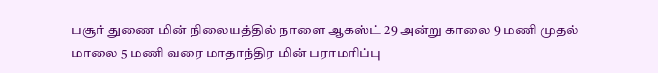பசூர் துணை மின் நிலையத்தில் நாளை ஆகஸ்ட் 29 அன்று காலை 9 மணி முதல் மாலை 5 மணி வரை மாதாந்திர மின் பராமரிப்பு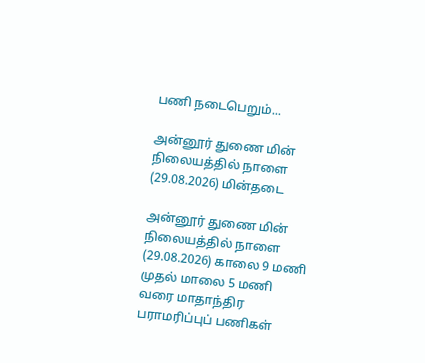பணி நடைபெறும்...

அன்னூர் துணை மின் நிலையத்தில் நாளை (29.08.2026) மின்தடை

அன்னூர் துணை மின் நிலையத்தில் நாளை (29.08.2026) காலை 9 மணி முதல் மாலை 5 மணி வரை மாதாந்திர பராமரிப்புப் பணிகள்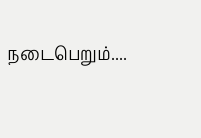நடைபெறும்....